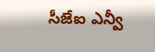సీజేఐ ఎన్వీ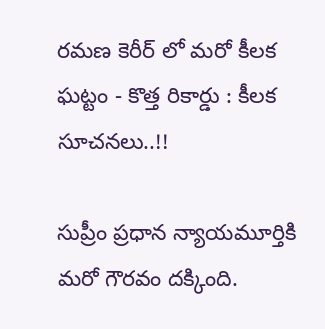రమణ కెరీర్ లో మరో కీలక ఘట్టం - కొత్త రికార్డు : కీలక సూచనలు..!!

సుప్రీం ప్రధాన న్యాయమూర్తికి మరో గౌరవం దక్కింది.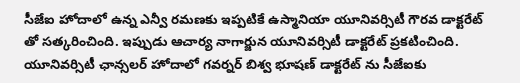సీజేఐ హోదాలో ఉన్న ఎన్వీ రమణకు ఇప్పటికే ఉస్మానియా యూనివర్సిటీ గౌరవ డాక్టరేట్ తో సత్కరించింది. ఇప్పుడు ఆచార్య నాగార్జున యూనివర్సిటీ డాక్టరేట్ ప్రకటించింది. యూనివర్సిటీ ఛాన్సలర్ హోదాలో గవర్నర్ బిశ్వ భూషణ్ డాక్టరేట్ ను సీజేఐకు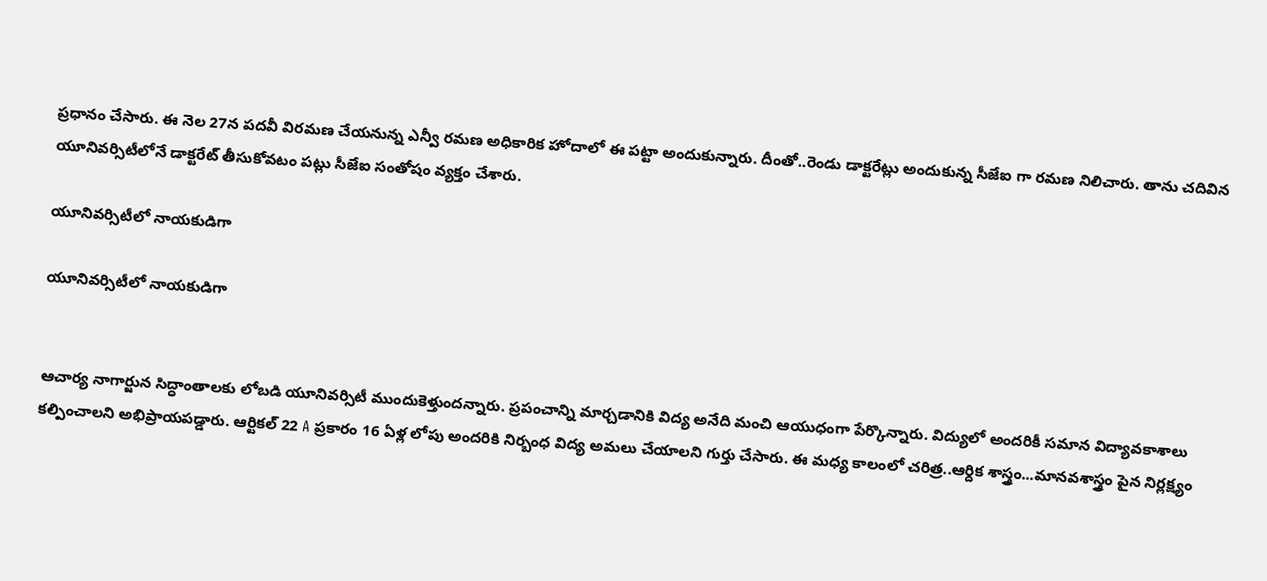ప్రధానం చేసారు. ఈ నెల 27న పదవీ విరమణ చేయనున్న ఎన్వీ రమణ అధికారిక హోదాలో ఈ పట్టా అందుకున్నారు. దీంతో..రెండు డాక్టరేట్లు అందుకున్న సీజేఐ గా రమణ నిలిచారు. తాను చదివిన యూనివర్సిటీలోనే డాక్టరేట్ తీసుకోవటం పట్లు సీజేఐ సంతోషం వ్యక్తం చేశారు.

యూనివర్సిటీలో నాయకుడిగా

యూనివర్సిటీలో నాయకుడిగా


ఆచార్య నాగార్జున సిద్ధాంతాలకు లోబడి యూనివర్సిటీ ముందుకెళ్తుందన్నారు. ప్రపంచాన్ని మార్చడానికి విద్య అనేది మంచి ఆయుధంగా పేర్కొన్నారు. విద్యులో అందరికీ సమాన విద్యావకాశాలు కల్పించాలని అభిప్రాయపడ్డారు. ఆర్టికల్ 22 A ప్రకారం 16 ఏళ్ల లోపు అందరికి నిర్బంధ విద్య అమలు చేయాలని గుర్తు చేసారు. ఈ మధ్య కాలంలో చరిత్ర..ఆర్దిక శాస్త్రం...మానవశాస్త్రం పైన నిర్లక్ష్యం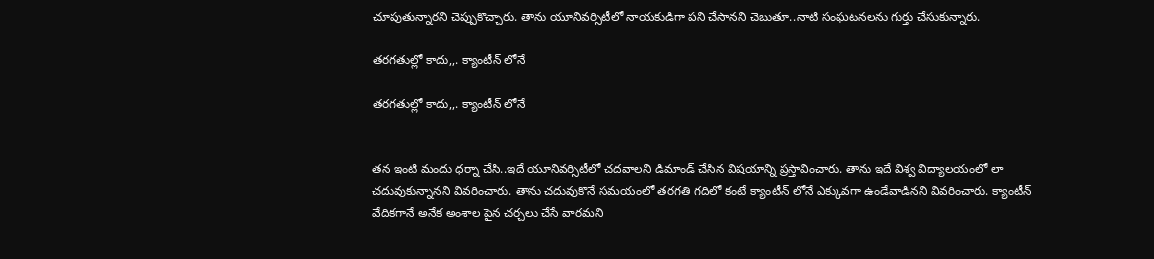చూపుతున్నారని చెప్పుకొచ్చారు. తాను యూనివర్సిటీలో నాయకుడిగా పని చేసానని చెబుతూ..నాటి సంఘటనలను గుర్తు చేసుకున్నారు.

తరగతుల్లో కాదు,,. క్యాంటీన్ లోనే

తరగతుల్లో కాదు,,. క్యాంటీన్ లోనే


తన ఇంటి మందు ధర్నా చేసి..ఇదే యూనివర్సిటీలో చదవాలని డిమాండ్ చేసిన విషయాన్ని ప్రస్తావించారు. తాను ఇదే విశ్వ విద్యాలయంలో లా చదువుకున్నానని వివరించారు. తాను చదువుకొనే సమయంలో తరగతి గదిలో కంటే క్యాంటీన్ లోనే ఎక్కువగా ఉండేవాడినని వివరించారు. క్యాంటీన్ వేదికగానే అనేక అంశాల పైన చర్చలు చేసే వారమని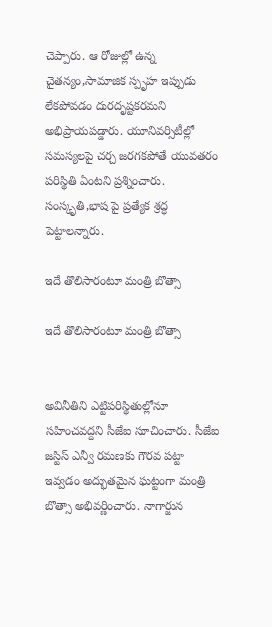చెప్పారు. ఆ రోజుల్లో ఉన్న చైతన్యం,సామాజిక స్పృహ ఇప్పుడు లేకపోవడం దురదృష్టకరమని అభిప్రాయపడ్డారు. యూనివర్సిటీల్లో సమస్యలపై చర్చ జరగకపోతే యువతరం పరిస్థితి ఏంటని ప్రశ్నించారు. సంస్కృతి,భాష పై ప్రత్యేక శ్రద్ధ పెట్టాలన్నారు.

ఇదే తొలిసారంటూ మంత్రి బొత్సా

ఇదే తొలిసారంటూ మంత్రి బొత్సా


అవినీతిని ఎట్టిపరిస్థితుల్లోనూ సహించవద్దని సీజేఐ సూచించారు. సీజేఐ జస్టిస్ ఎన్వీ రమణకు గౌరవ పట్టా ఇవ్వడం అద్భుతమైన ఘట్టంగా మంత్రి బొత్సా అభివర్ణించారు. నాగార్జున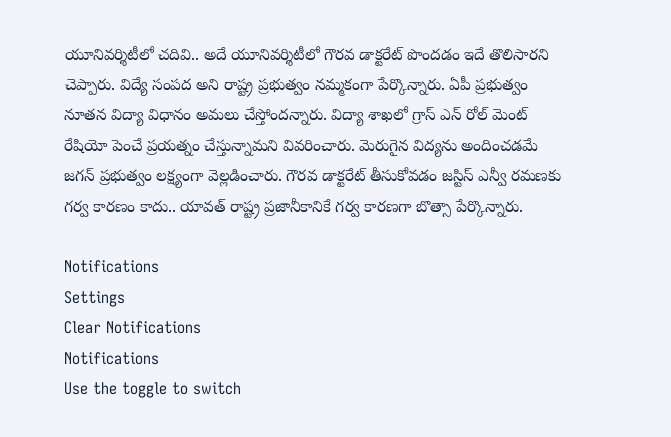యూనివర్శిటీలో చదివి.. అదే యూనివర్శిటీలో గౌరవ డాక్టరేట్ పొందడం ఇదే తొలిసారని చెప్పారు. విద్యే సంపద అని రాష్ట్ర ప్రభుత్వం నమ్మకంగా పేర్కొన్నారు. ఏపీ ప్రభుత్వం నూతన విద్యా విధానం అమలు చేస్తోందన్నారు. విద్యా శాఖలో గ్రాస్ ఎన్ రోల్ మెంట్ రేషియో పెంచే ప్రయత్నం చేస్తున్నామని వివరించారు. మెరుగైన విద్యను అందించడమే జగన్ ప్రభుత్వం లక్ష్యంగా వెల్లడించారు. గౌరవ డాక్టరేట్ తీసుకోవడం జస్టిస్ ఎన్వీ రమణకు గర్వ కారణం కాదు.. యావత్ రాష్ట్ర ప్రజానీకానికే గర్వ కారణగా బొత్సా పేర్కొన్నారు.

Notifications
Settings
Clear Notifications
Notifications
Use the toggle to switch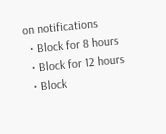on notifications
  • Block for 8 hours
  • Block for 12 hours
  • Block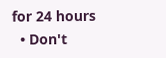for 24 hours
  • Don't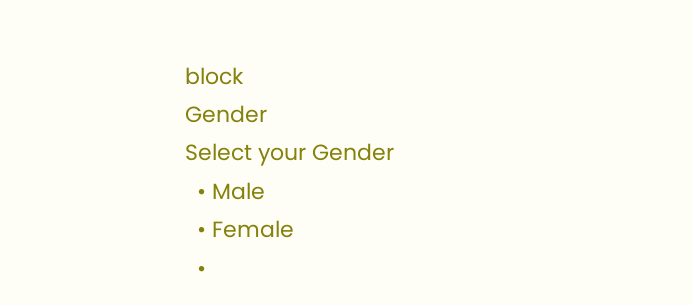block
Gender
Select your Gender
  • Male
  • Female
  •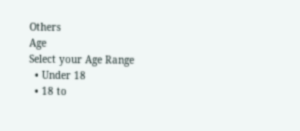Others
Age
Select your Age Range
  • Under 18
  • 18 to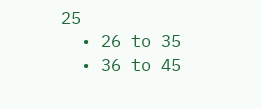25
  • 26 to 35
  • 36 to 45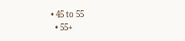• 45 to 55
  • 55+